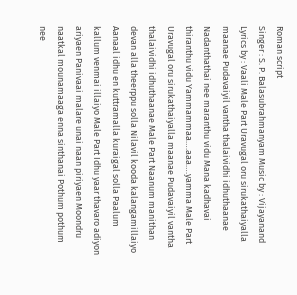Roman script
Singer : S. P. Balasubrahmanyam Music by : Vijayanand Lyrics by : Vaali Male Part Uravugal oru sirukathaiyalla maanae Pudavaiyil vantha thalaividhi idhuthaanae Nadanthathai nee maranthu vidu Mana kadhavai thiranthu vidu Yammammaa….aaa….yamma Male Part Uravugal oru sirukathaiyalla maanae Pudavaiyil vantha thalaividhi idhuthaanae Male Part Naanum manithan devan alla theerppu solla Nilavil kooda kalangamillaiyo Aanaal idhu en kuttramalla kuraigal solla Paalum kallum venmai illaiyo Male Part Idhu yaar thavaro adiyon ariyaen Panivaai malare unai naan piriyaen Moondru naatkal mounamaaga enna sinthanai Pothum pothum nee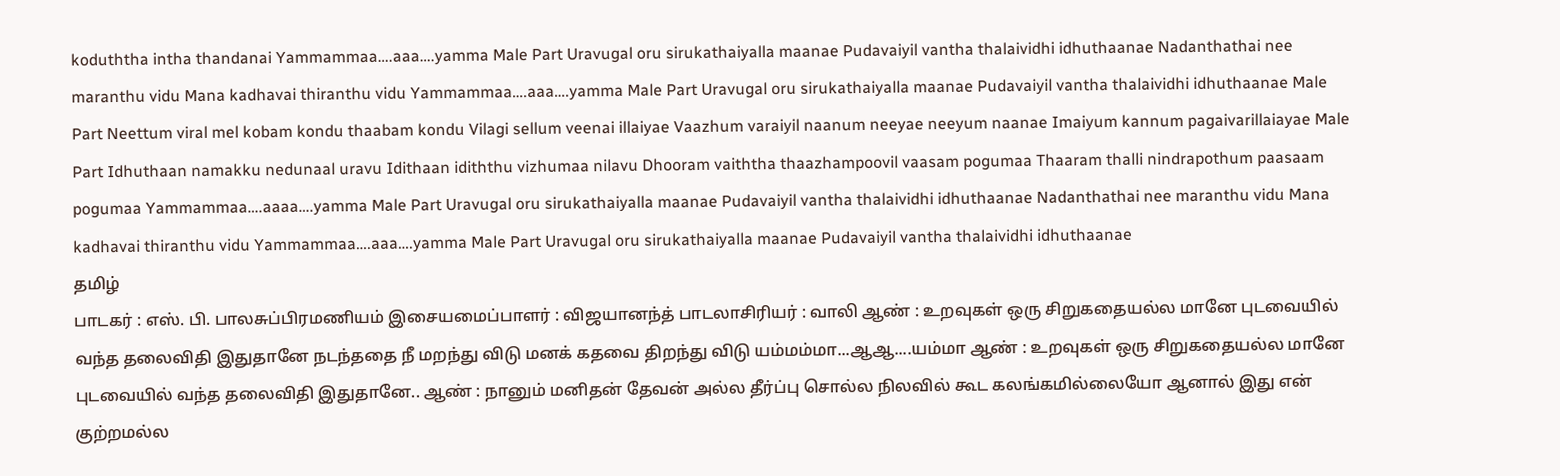koduththa intha thandanai Yammammaa….aaa….yamma Male Part Uravugal oru sirukathaiyalla maanae Pudavaiyil vantha thalaividhi idhuthaanae Nadanthathai nee maranthu vidu Mana kadhavai thiranthu vidu Yammammaa….aaa….yamma Male Part Uravugal oru sirukathaiyalla maanae Pudavaiyil vantha thalaividhi idhuthaanae Male Part Neettum viral mel kobam kondu thaabam kondu Vilagi sellum veenai illaiyae Vaazhum varaiyil naanum neeyae neeyum naanae Imaiyum kannum pagaivarillaiayae Male Part Idhuthaan namakku nedunaal uravu Idithaan idiththu vizhumaa nilavu Dhooram vaiththa thaazhampoovil vaasam pogumaa Thaaram thalli nindrapothum paasaam pogumaa Yammammaa….aaaa….yamma Male Part Uravugal oru sirukathaiyalla maanae Pudavaiyil vantha thalaividhi idhuthaanae Nadanthathai nee maranthu vidu Mana kadhavai thiranthu vidu Yammammaa….aaa….yamma Male Part Uravugal oru sirukathaiyalla maanae Pudavaiyil vantha thalaividhi idhuthaanae
தமிழ்
பாடகர் : எஸ். பி. பாலசுப்பிரமணியம் இசையமைப்பாளர் : விஜயானந்த் பாடலாசிரியர் : வாலி ஆண் : உறவுகள் ஒரு சிறுகதையல்ல மானே புடவையில் வந்த தலைவிதி இதுதானே நடந்ததை நீ மறந்து விடு மனக் கதவை திறந்து விடு யம்மம்மா...ஆஆ....யம்மா ஆண் : உறவுகள் ஒரு சிறுகதையல்ல மானே புடவையில் வந்த தலைவிதி இதுதானே.. ஆண் : நானும் மனிதன் தேவன் அல்ல தீர்ப்பு சொல்ல நிலவில் கூட கலங்கமில்லையோ ஆனால் இது என் குற்றமல்ல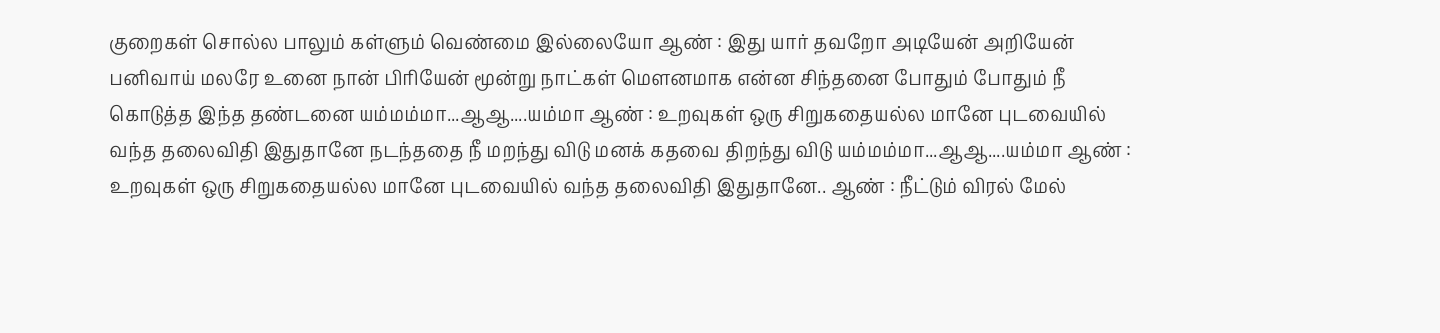குறைகள் சொல்ல பாலும் கள்ளும் வெண்மை இல்லையோ ஆண் : இது யார் தவறோ அடியேன் அறியேன் பனிவாய் மலரே உனை நான் பிரியேன் மூன்று நாட்கள் மெளனமாக என்ன சிந்தனை போதும் போதும் நீ கொடுத்த இந்த தண்டனை யம்மம்மா...ஆஆ....யம்மா ஆண் : உறவுகள் ஒரு சிறுகதையல்ல மானே புடவையில் வந்த தலைவிதி இதுதானே நடந்ததை நீ மறந்து விடு மனக் கதவை திறந்து விடு யம்மம்மா...ஆஆ....யம்மா ஆண் : உறவுகள் ஒரு சிறுகதையல்ல மானே புடவையில் வந்த தலைவிதி இதுதானே.. ஆண் : நீட்டும் விரல் மேல்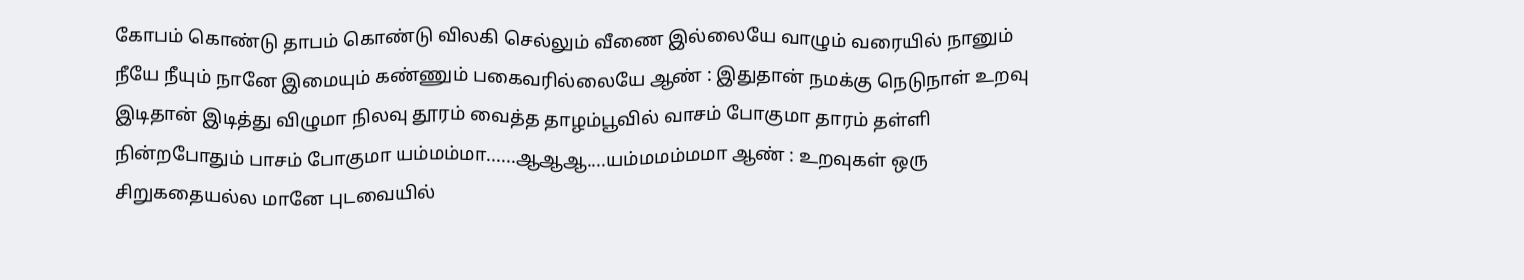கோபம் கொண்டு தாபம் கொண்டு விலகி செல்லும் வீணை இல்லையே வாழும் வரையில் நானும் நீயே நீயும் நானே இமையும் கண்ணும் பகைவரில்லையே ஆண் : இதுதான் நமக்கு நெடுநாள் உறவு இடிதான் இடித்து விழுமா நிலவு தூரம் வைத்த தாழம்பூவில் வாசம் போகுமா தாரம் தள்ளி நின்றபோதும் பாசம் போகுமா யம்மம்மா......ஆஆஆ....யம்மமம்மமா ஆண் : உறவுகள் ஒரு சிறுகதையல்ல மானே புடவையில்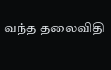வந்த தலைவிதி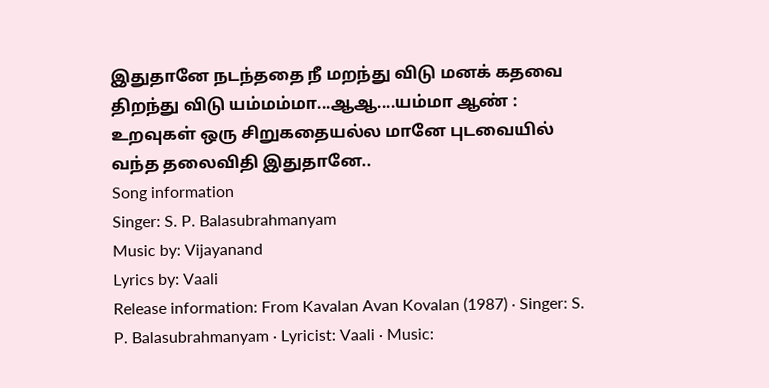இதுதானே நடந்ததை நீ மறந்து விடு மனக் கதவை திறந்து விடு யம்மம்மா...ஆஆ....யம்மா ஆண் : உறவுகள் ஒரு சிறுகதையல்ல மானே புடவையில் வந்த தலைவிதி இதுதானே..
Song information
Singer: S. P. Balasubrahmanyam
Music by: Vijayanand
Lyrics by: Vaali
Release information: From Kavalan Avan Kovalan (1987) · Singer: S. P. Balasubrahmanyam · Lyricist: Vaali · Music: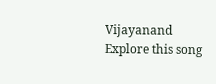Vijayanand
Explore this song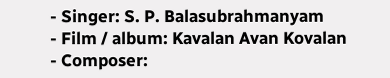- Singer: S. P. Balasubrahmanyam
- Film / album: Kavalan Avan Kovalan
- Composer: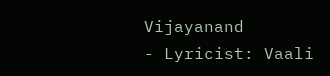Vijayanand
- Lyricist: Vaali